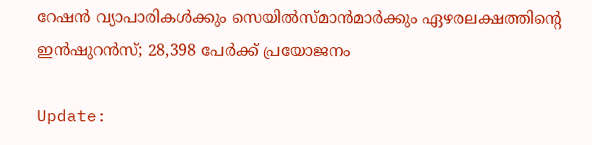റേഷന്‍ വ്യാപാരികള്‍ക്കും സെയില്‍സ്മാന്‍മാര്‍ക്കും ഏഴരലക്ഷത്തിന്റെ ഇന്‍ഷുറന്‍സ്; 28,398 പേര്‍ക്ക് പ്രയോജനം

Update: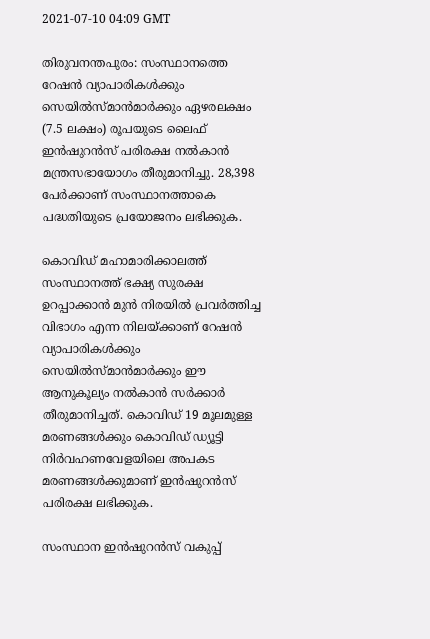2021-07-10 04:09 GMT

തിരുവനന്തപുരം: സംസ്ഥാനത്തെ റേഷന്‍ വ്യാപാരികള്‍ക്കും സെയില്‍സ്മാന്‍മാര്‍ക്കും ഏഴരലക്ഷം (7.5 ലക്ഷം) രൂപയുടെ ലൈഫ് ഇന്‍ഷുറന്‍സ് പരിരക്ഷ നല്‍കാന്‍ മന്ത്രസഭായോഗം തീരുമാനിച്ചു. 28,398 പേര്‍ക്കാണ് സംസ്ഥാനത്താകെ പദ്ധതിയുടെ പ്രയോജനം ലഭിക്കുക.

കൊവിഡ് മഹാമാരിക്കാലത്ത് സംസ്ഥാനത്ത് ഭക്ഷ്യ സുരക്ഷ ഉറപ്പാക്കാന്‍ മുന്‍ നിരയില്‍ പ്രവര്‍ത്തിച്ച വിഭാഗം എന്ന നിലയ്ക്കാണ് റേഷന്‍ വ്യാപാരികള്‍ക്കും സെയില്‍സ്മാന്‍മാര്‍ക്കും ഈ ആനുകൂല്യം നല്‍കാന്‍ സര്‍ക്കാര്‍ തീരുമാനിച്ചത്. കൊവിഡ് 19 മൂലമുള്ള മരണങ്ങള്‍ക്കും കൊവിഡ് ഡ്യൂട്ടി നിര്‍വഹണവേളയിലെ അപകട മരണങ്ങള്‍ക്കുമാണ് ഇന്‍ഷുറന്‍സ് പരിരക്ഷ ലഭിക്കുക.

സംസ്ഥാന ഇന്‍ഷുറന്‍സ് വകുപ്പ്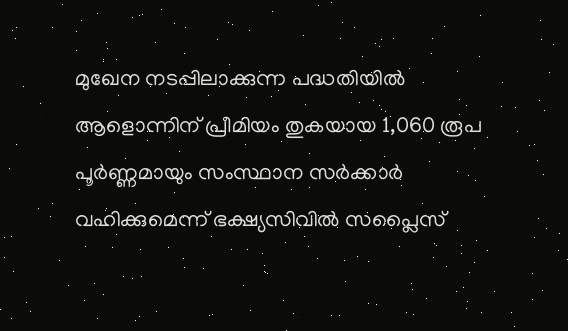മുഖേന നടപ്പിലാക്കുന്ന പദ്ധതിയില്‍ ആളൊന്നിന് പ്രീമിയം തുകയായ 1,060 രൂപ പൂര്‍ണ്ണമായും സംസ്ഥാന സര്‍ക്കാര്‍ വഹിക്കുമെന്ന് ഭക്ഷ്യസിവില്‍ സപ്ലൈസ്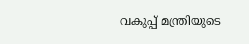വകുപ്പ് മന്ത്രിയുടെ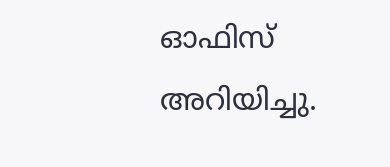ഓഫിസ് അറിയിച്ചു.